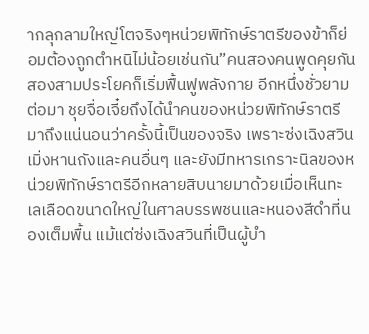ากลุกลามใหญ่โตจริงๆหน่วยพิทักษ์ราตรีของข้าก็ย่อมต้องถูกตำหนิไม่น้อยเช่นกัน”คนสองคนพูดคุยกันสองสามประโยคก็เริ่มฟื้นฟูพลังกาย อีกหนึ่งชั่วยามต่อมา ชุยจื่อเจี๋ยถึงได้นำคนของหน่วยพิทักษ์ราตรีมาถึงแน่นอนว่าครั้งนี้เป็นของจริง เพราะซ่งเฉิงสวิน เมิ่งหานถังและคนอื่นๆ และยังมีทหารเกราะนิลของหน่วยพิทักษ์ราตรีอีกหลายสิบนายมาด้วยเมื่อเห็นทะเลเลือดขนาดใหญ่ในศาลบรรพชนและหนองสีดำที่นองเต็มพื้น แม้แต่ซ่งเฉิงสวินที่เป็นผู้บำ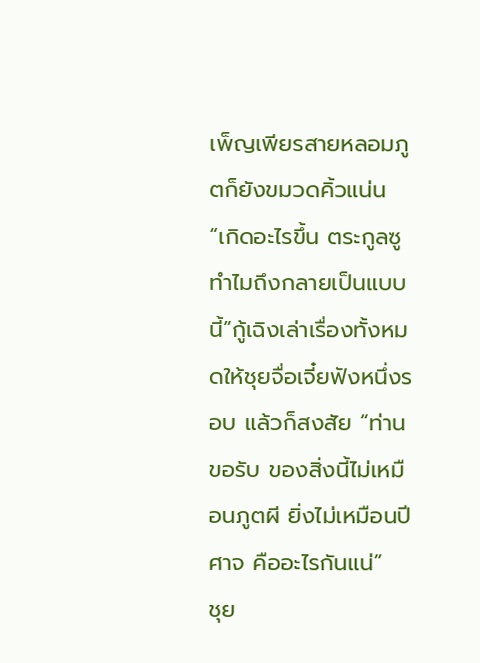เพ็ญเพียรสายหลอมภูตก็ยังขมวดคิ้วแน่น“เกิดอะไรขึ้น ตระกูลซูทำไมถึงกลายเป็นแบบนี้”กู้เฉิงเล่าเรื่องทั้งหมดให้ชุยจื่อเจี๋ยฟังหนึ่งรอบ แล้วก็สงสัย “ท่านขอรับ ของสิ่งนี้ไม่เหมือนภูตผี ยิ่งไม่เหมือนปีศาจ คืออะไรกันแน่”
ชุย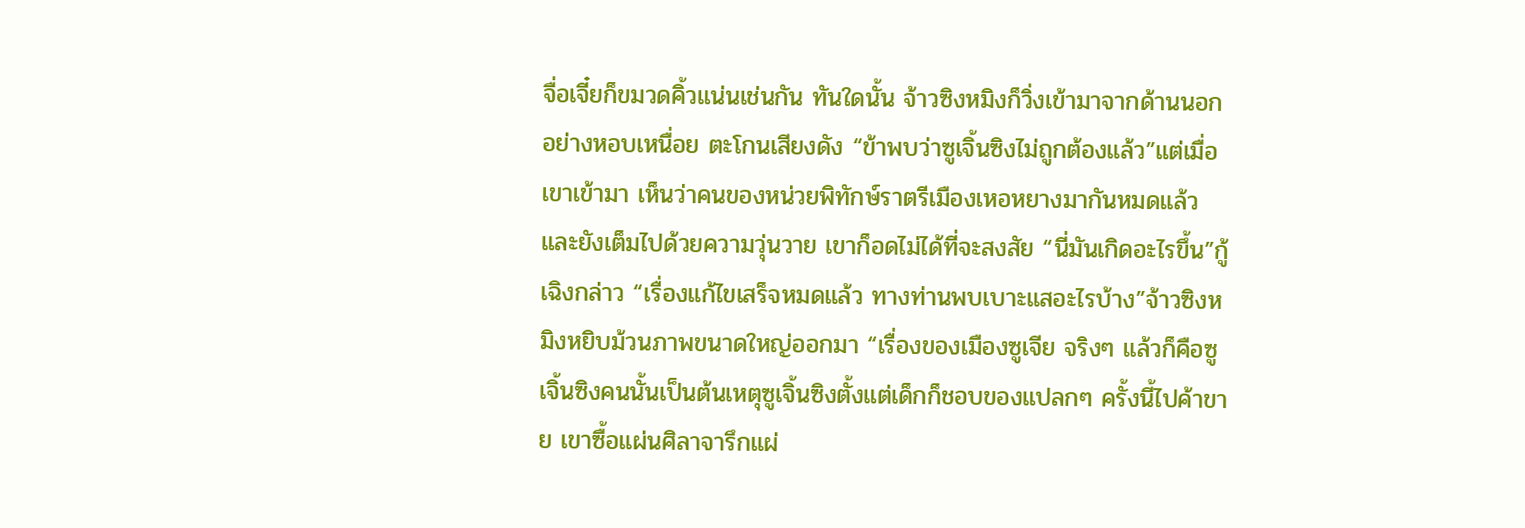จื่อเจี๋ยก็ขมวดคิ้วแน่นเช่นกัน ทันใดนั้น จ้าวซิงหมิงก็วิ่งเข้ามาจากด้านนอกอย่างหอบเหนื่อย ตะโกนเสียงดัง “ข้าพบว่าซูเจิ้นซิงไม่ถูกต้องแล้ว”แต่เมื่อเขาเข้ามา เห็นว่าคนของหน่วยพิทักษ์ราตรีเมืองเหอหยางมากันหมดแล้ว และยังเต็มไปด้วยความวุ่นวาย เขาก็อดไม่ได้ที่จะสงสัย “นี่มันเกิดอะไรขึ้น”กู้เฉิงกล่าว “เรื่องแก้ไขเสร็จหมดแล้ว ทางท่านพบเบาะแสอะไรบ้าง”จ้าวซิงหมิงหยิบม้วนภาพขนาดใหญ่ออกมา “เรื่องของเมืองซูเจีย จริงๆ แล้วก็คือซูเจิ้นซิงคนนั้นเป็นต้นเหตุซูเจิ้นซิงตั้งแต่เด็กก็ชอบของแปลกๆ ครั้งนี้ไปค้าขาย เขาซื้อแผ่นศิลาจารึกแผ่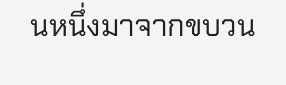นหนึ่งมาจากขบวน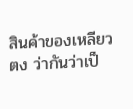สินค้าของเหลียวตง ว่ากันว่าเป็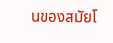นของสมัยโ